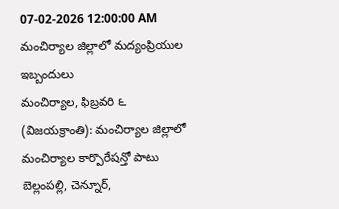07-02-2026 12:00:00 AM
మంచిర్యాల జిల్లాలో మద్యంప్రియుల ఇబ్బందులు
మంచిర్యాల, ఫిబ్రవరి ౬ (విజయక్రాంతి): మంచిర్యాల జిల్లాలో మంచిర్యాల కార్పొరేషన్తో పాటు బెల్లంపల్లి, చెన్నూర్,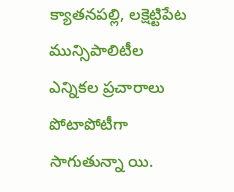క్యాతనపల్లి, లక్షెట్టిపేట మున్సిపాలిటీల ఎన్నికల ప్రచారాలు పోటాపోటీగా సాగుతున్నా యి.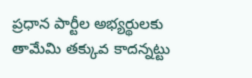ప్రధాన పార్టీల అభ్యర్థులకు తామేమి తక్కువ కాదన్నట్టు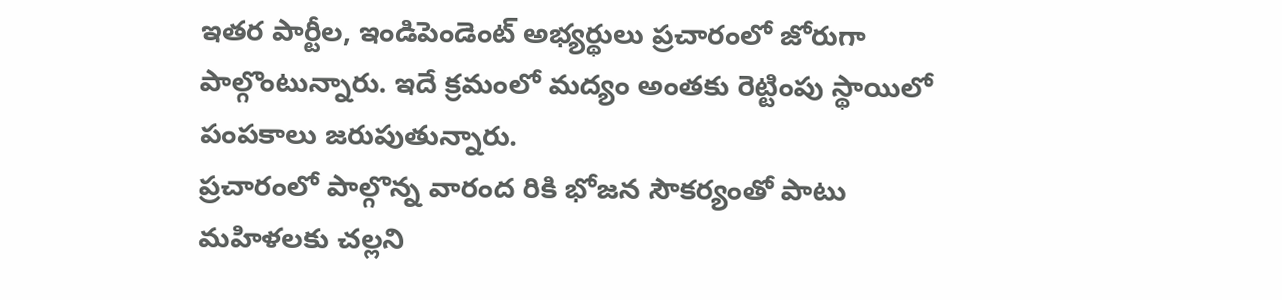ఇతర పార్టీల, ఇండిపెండెంట్ అభ్యర్థులు ప్రచారంలో జోరుగా పాల్గొంటున్నారు. ఇదే క్రమంలో మద్యం అంతకు రెట్టింపు స్థాయిలో పంపకాలు జరుపుతున్నారు.
ప్రచారంలో పాల్గొన్న వారంద రికి భోజన సౌకర్యంతో పాటు మహిళలకు చల్లని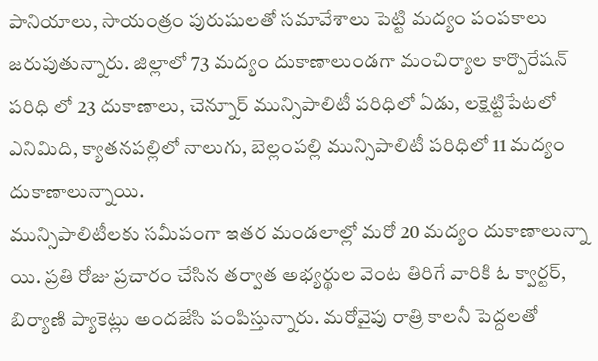పానియాలు, సాయంత్రం పురుషులతో సమావేశాలు పెట్టి మద్యం పంపకాలు జరుపుతున్నారు. జిల్లాలో 73 మద్యం దుకాణాలుండగా మంచిర్యాల కార్పొరేషన్ పరిధి లో 23 దుకాణాలు, చెన్నూర్ మున్సిపాలిటీ పరిధిలో ఏడు, లక్షెట్టిపేటలో ఎనిమిది, క్యాతనపల్లిలో నాలుగు, బెల్లంపల్లి మున్సిపాలిటీ పరిధిలో 11 మద్యం దుకాణాలున్నాయి.
మున్సిపాలిటీలకు సమీపంగా ఇతర మండలాల్లో మరో 20 మద్యం దుకాణాలున్నా యి. ప్రతి రోజు ప్రచారం చేసిన తర్వాత అభ్యర్థుల వెంట తిరిగే వారికి ఓ క్వార్టర్, బిర్యాణి ప్యాకెట్లు అందజేసి పంపిస్తున్నారు. మరోవైపు రాత్రి కాలనీ పెద్దలతో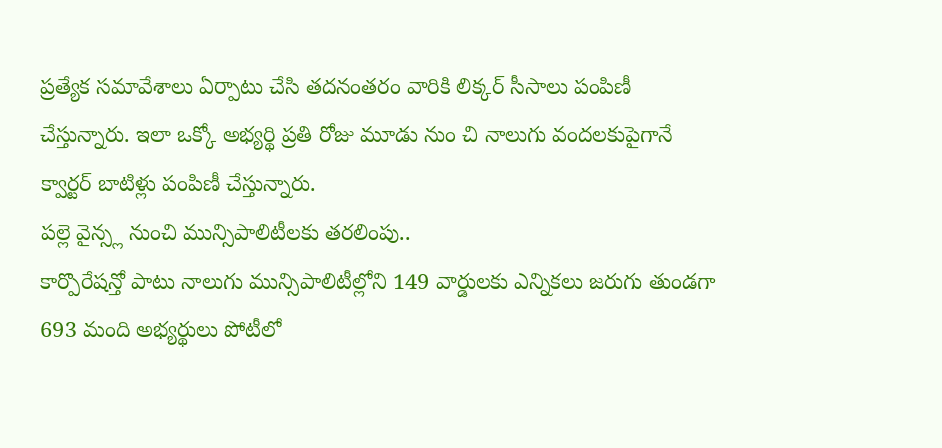ప్రత్యేక సమావేశాలు ఏర్పాటు చేసి తదనంతరం వారికి లిక్కర్ సీసాలు పంపిణీ చేస్తున్నారు. ఇలా ఒక్కో అభ్యర్థి ప్రతి రోజు మూడు నుం చి నాలుగు వందలకుపైగానే క్వార్టర్ బాటిళ్లు పంపిణీ చేస్తున్నారు.
పల్లె వైన్స్ల నుంచి మున్సిపాలిటీలకు తరలింపు..
కార్పొరేషన్తో పాటు నాలుగు మున్సిపాలిటీల్లోని 149 వార్డులకు ఎన్నికలు జరుగు తుండగా 693 మంది అభ్యర్థులు పోటీలో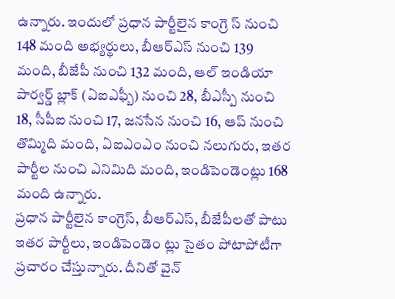ఉన్నారు. ఇందులో ప్రధాన పార్టీలైన కాంగ్రె స్ నుంచి 148 మంది అభ్యర్థులు, బీఆర్ఎస్ నుంచి 139 మంది, బీజేపీ నుంచి 132 మంది, ఆల్ ఇండియా పార్వర్డ్ బ్లాక్ (ఏఐఎఫ్బీ) నుంచి 28, బీఎస్పీ నుంచి 18, సీపీఐ నుంచి 17, జనసేన నుంచి 16, ఆప్ నుంచి తొమ్మిది మంది, ఏఐఎంఎం నుంచి నలుగురు, ఇతర పార్టీల నుంచి ఎనిమిది మంది, ఇండిపెండెంట్లు 168 మంది ఉన్నారు.
ప్రధాన పార్టీలైన కాంగ్రెస్, బీఆర్ఎస్, బీజేపీలతో పాటు ఇతర పార్టీలు, ఇండిపెండెం ట్లు సైతం పోటాపోటీగా ప్రచారం చేస్తున్నారు. దీనితో వైన్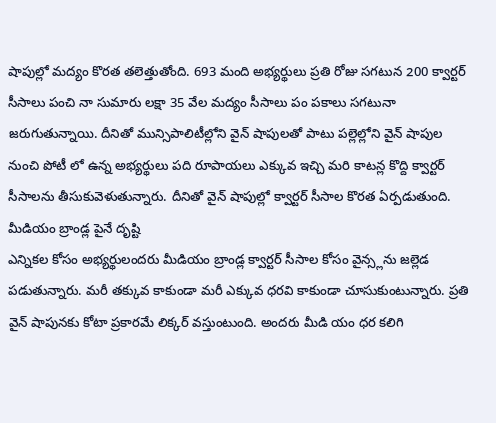షాపుల్లో మద్యం కొరత తలెత్తుతోంది. 693 మంది అభ్యర్థులు ప్రతి రోజు సగటున 200 క్వార్టర్ సీసాలు పంచి నా సుమారు లక్షా 35 వేల మద్యం సీసాలు పం పకాలు సగటునా జరుగుతున్నాయి. దీనితో మున్సిపాలిటీల్లోని వైన్ షాపులతో పాటు పల్లెల్లోని వైన్ షాపుల నుంచి పోటీ లో ఉన్న అభ్యర్థులు పది రూపాయలు ఎక్కువ ఇచ్చి మరి కాటన్ల కొద్ది క్వార్టర్ సీసాలను తీసుకువెళుతున్నారు. దీనితో వైన్ షాపుల్లో క్వార్టర్ సీసాల కొరత ఏర్పడుతుంది.
మీడియం బ్రాండ్ల పైనే దృష్టి
ఎన్నికల కోసం అభ్యర్థులందరు మీడియం బ్రాండ్ల క్వార్టర్ సీసాల కోసం వైన్స్లను జల్లెడ పడుతున్నారు. మరీ తక్కువ కాకుండా మరీ ఎక్కువ ధరవి కాకుండా చూసుకుంటున్నారు. ప్రతి వైన్ షాపునకు కోటా ప్రకారమే లిక్కర్ వస్తుంటుంది. అందరు మీడి యం ధర కలిగి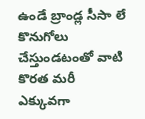ఉండే బ్రాండ్ల సీసా లే కొనుగోలు చేస్తుండటంతో వాటి కొరత మరీ ఎక్కువగా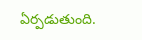ఏర్పడుతుంది.